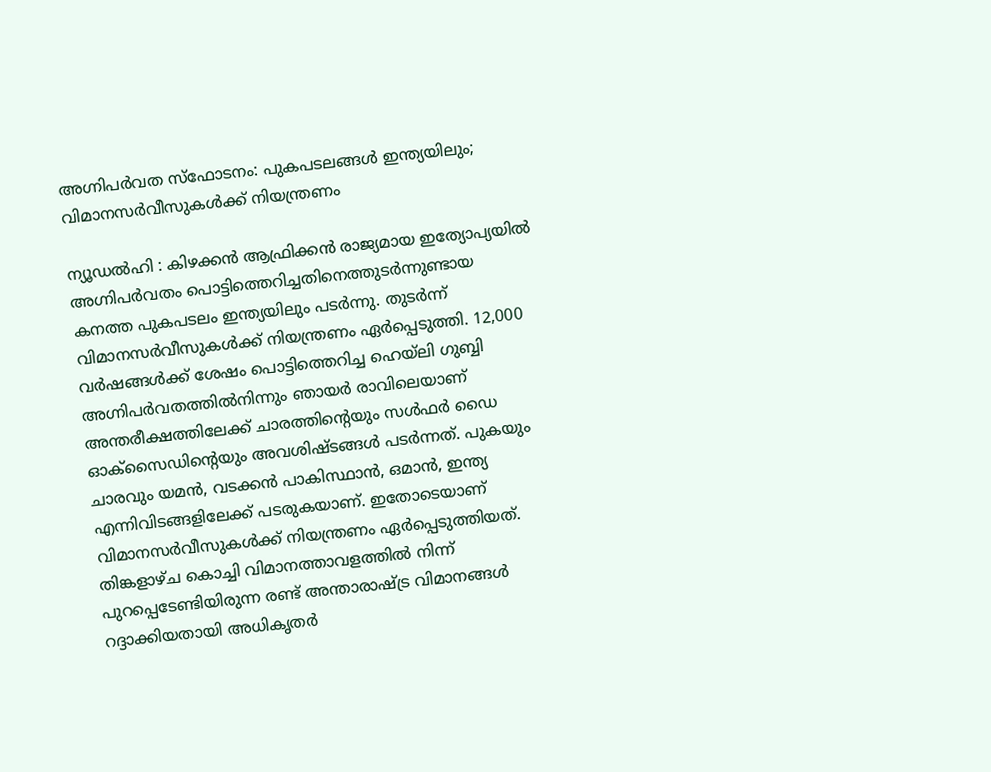അഗ്നിപർവത സ്ഫോടനം: പുകപടലങ്ങൾ ഇന്ത്യയിലും; വിമാനസർവീസുകൾക്ക് നിയന്ത്രണം

ന്യൂഡൽഹി : കിഴക്കൻ ആഫ്രിക്കൻ രാജ്യമായ ഇത്യോപ്യയിൽ അഗ്നിപർവതം പൊട്ടിത്തെറിച്ചതിനെത്തുടർന്നുണ്ടായ കനത്ത പുകപടലം ഇന്ത്യയിലും പടർന്നു. തുടർന്ന് വിമാനസർവീസുകൾക്ക് നിയന്ത്രണം ഏർപ്പെടുത്തി. 12,000 വർഷങ്ങൾക്ക് ശേഷം പൊട്ടിത്തെറിച്ച ഹെയ്ലി ഗുബ്ബി അഗ്നിപർവതത്തിൽനിന്നും ഞായർ രാവിലെയാണ് അന്തരീക്ഷത്തിലേക്ക് ചാരത്തിന്റെയും സൾഫർ ഡൈ ഓക്സൈഡിന്റെയും അവശിഷ്ടങ്ങൾ പടർന്നത്. പുകയും ചാരവും യമൻ, വടക്കൻ പാകിസ്ഥാൻ, ഒമാൻ, ഇന്ത്യ എന്നിവിടങ്ങളിലേക്ക് പടരുകയാണ്. ഇതോടെയാണ് വിമാനസർവീസുകൾക്ക് നിയന്ത്രണം ഏർപ്പെടുത്തിയത്.
തിങ്കളാഴ്ച കൊച്ചി വിമാനത്താവളത്തിൽ നിന്ന് പുറപ്പെടേണ്ടിയിരുന്ന രണ്ട് അന്താരാഷ്ട്ര വിമാനങ്ങൾ റദ്ദാക്കിയതായി അധികൃതർ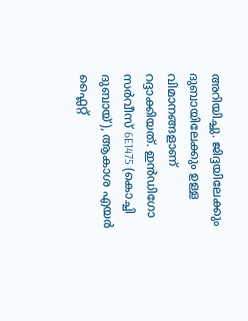അറിയിച്ചു. ജിദ്ദയിലേക്കും ദുബായിലേക്കും ഉള്ള വിമാനങ്ങളാണ് റദ്ദാക്കിയത്. ഇൻഡിഗോ സർവീസ് 6E1475 (കൊച്ചി ദുബായ്), ആകാശ എയർ ഫ്ലൈറ്റ്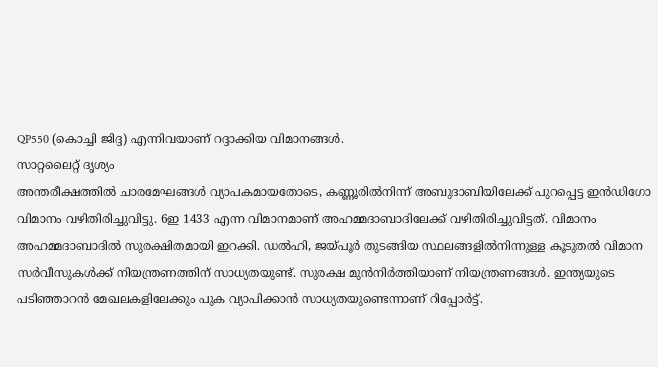QP550 (കൊച്ചി ജിദ്ദ) എന്നിവയാണ് റദ്ദാക്കിയ വിമാനങ്ങൾ.
സാറ്റലൈറ്റ് ദൃശ്യം
അന്തരീക്ഷത്തിൽ ചാരമേഘങ്ങൾ വ്യാപകമായതോടെ, കണ്ണൂരിൽനിന്ന് അബുദാബിയിലേക്ക് പുറപ്പെട്ട ഇൻഡിഗോ വിമാനം വഴിതിരിച്ചുവിട്ടു. 6ഇ 1433 എന്ന വിമാനമാണ് അഹമ്മദാബാദിലേക്ക് വഴിതിരിച്ചുവിട്ടത്. വിമാനം അഹമ്മദാബാദിൽ സുരക്ഷിതമായി ഇറക്കി. ഡൽഹി, ജയ്പൂർ തുടങ്ങിയ സ്ഥലങ്ങളിൽനിന്നുള്ള കൂടുതൽ വിമാന സർവീസുകൾക്ക് നിയന്ത്രണത്തിന് സാധ്യതയുണ്ട്. സുരക്ഷ മുൻനിർത്തിയാണ് നിയന്ത്രണങ്ങൾ. ഇന്ത്യയുടെ പടിഞ്ഞാറൻ മേഖലകളിലേക്കും പുക വ്യാപിക്കാൻ സാധ്യതയുണ്ടെന്നാണ് റിപ്പോർട്ട്.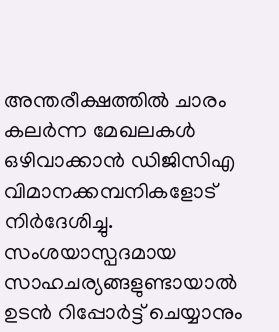അന്തരീക്ഷത്തിൽ ചാരം കലർന്ന മേഖലകൾ ഒഴിവാക്കാൻ ഡിജിസിഎ വിമാനക്കമ്പനികളോട് നിർദേശിച്ചു. സംശയാസ്പദമായ സാഹചര്യങ്ങളുണ്ടായാൽ ഉടൻ റിപ്പോർട്ട് ചെയ്യാനും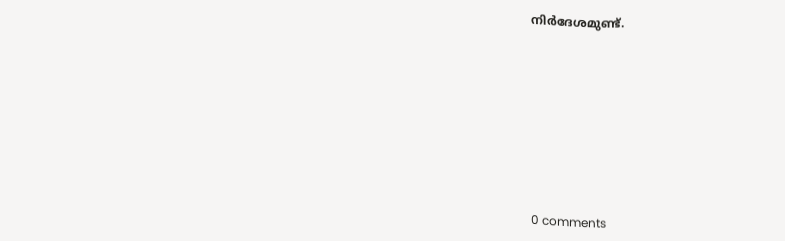നിർദേശമുണ്ട്.










0 comments